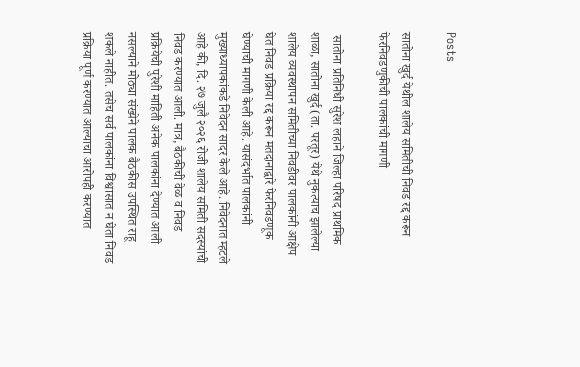Posts

सातोना खुर्द येथील शालेय समितीची निवड रद्द करून फेरनिवडणुकीची पालकांची मागणी

 सातोना प्रतिनिधी सुरेश लहाने जिल्हा परिषद प्राथमिक शाळा, सातोना खुर्द (ता. परतूर) येथे नुकत्याच झालेल्या शालेय व्यवस्थापन समितीच्या निवडीवर पालकांनी आक्षेप घेत निवड प्रक्रिया रद्द करून मतदानाद्वारे फेरनिवडणूक घेण्याची मागणी केली आहे. यासंदर्भात पालकांनी मुख्याध्यापकांकडे निवेदन सादर केले आहे. निवेदनात म्हटले आहे की, दि. २७ जुलै २०२६ रोजी शालेय समिती सदस्यांची निवड करण्यात आली. मात्र, बैठकीची वेळ व निवड प्रक्रियेची पुरेशी माहिती अनेक पालकांना देण्यात आली नसल्याने मोठ्या संख्येने पालक बैठकीस उपस्थित राहू शकले नाहीत. तसेच सर्व पालकांना विश्वासात न घेता निवड प्रक्रिया पूर्ण करण्यात आल्याचा आरोपही करण्यात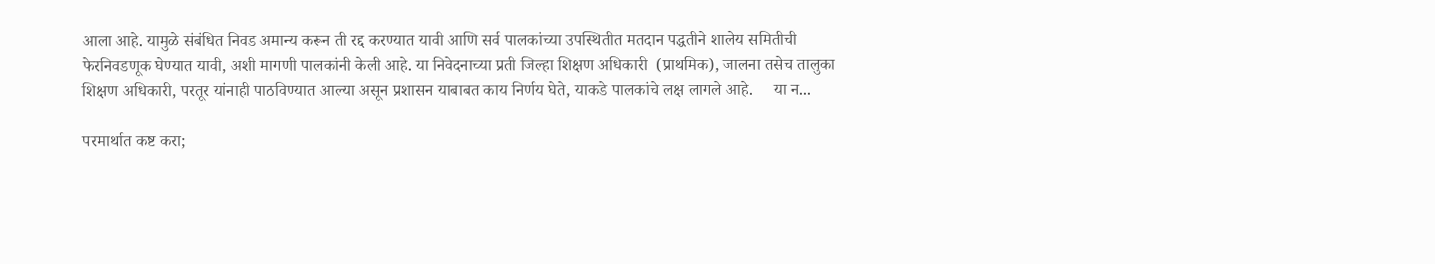आला आहे. यामुळे संबंधित निवड अमान्य करून ती रद्द करण्यात यावी आणि सर्व पालकांच्या उपस्थितीत मतदान पद्धतीने शालेय समितीची फेरनिवडणूक घेण्यात यावी, अशी मागणी पालकांनी केली आहे. या निवेदनाच्या प्रती जिल्हा शिक्षण अधिकारी  (प्राथमिक), जालना तसेच तालुका शिक्षण अधिकारी, परतूर यांनाही पाठविण्यात आल्या असून प्रशासन याबाबत काय निर्णय घेते, याकडे पालकांचे लक्ष लागले आहे.     या न...

परमार्थात कष्ट करा;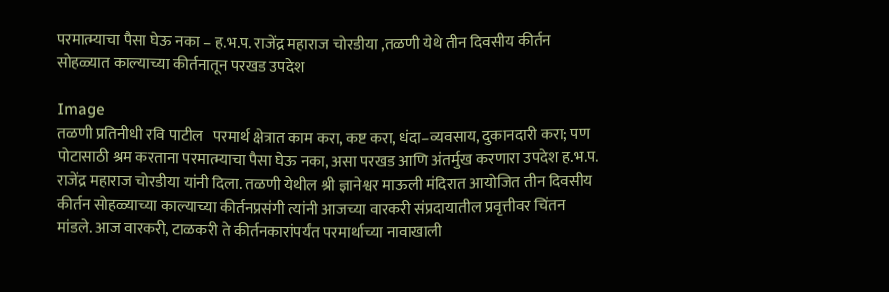परमात्म्याचा पैसा घेऊ नका – ह.भ.प. राजेंद्र महाराज चोरडीया ,तळणी येथे तीन दिवसीय कीर्तन सोहळ्यात काल्याच्या कीर्तनातून परखड उपदेश

Image
तळणी प्रतिनीधी रवि पाटील   परमार्थ क्षेत्रात काम करा, कष्ट करा, धंदा–व्यवसाय, दुकानदारी करा; पण पोटासाठी श्रम करताना परमात्म्याचा पैसा घेऊ नका, असा परखड आणि अंतर्मुख करणारा उपदेश ह.भ.प. राजेंद्र महाराज चोरडीया यांनी दिला. तळणी येथील श्री ज्ञानेश्वर माऊली मंदिरात आयोजित तीन दिवसीय कीर्तन सोहळ्याच्या काल्याच्या कीर्तनप्रसंगी त्यांनी आजच्या वारकरी संप्रदायातील प्रवृत्तीवर चिंतन मांडले. आज वारकरी, टाळकरी ते कीर्तनकारांपर्यंत परमार्थाच्या नावाखाली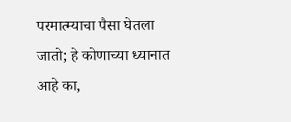परमात्म्याचा पैसा घेतला जातो; हे कोणाच्या ध्यानात आहे का,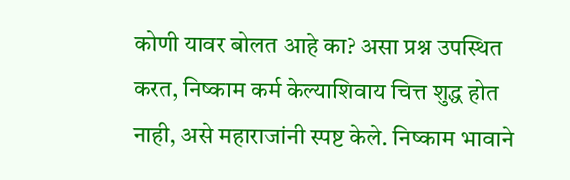कोणी यावर बोलत आहे का? असा प्रश्न उपस्थित करत, निष्काम कर्म केल्याशिवाय चित्त शुद्ध होत नाही, असे महाराजांनी स्पष्ट केले. निष्काम भावाने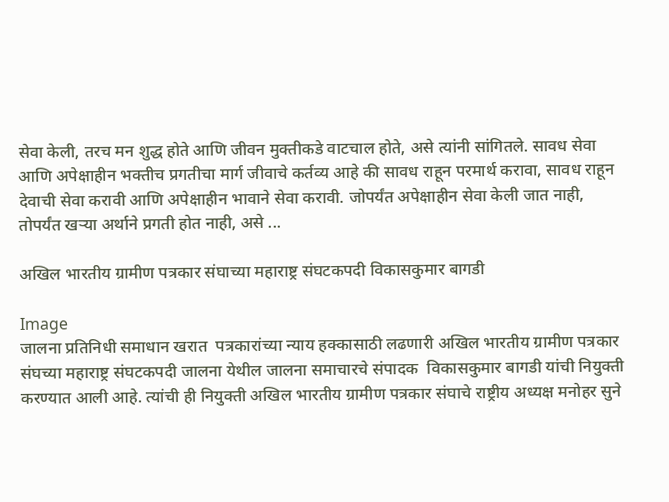सेवा केली, तरच मन शुद्ध होते आणि जीवन मुक्तीकडे वाटचाल होते, असे त्यांनी सांगितले. सावध सेवा आणि अपेक्षाहीन भक्तीच प्रगतीचा मार्ग जीवाचे कर्तव्य आहे की सावध राहून परमार्थ करावा, सावध राहून देवाची सेवा करावी आणि अपेक्षाहीन भावाने सेवा करावी. जोपर्यंत अपेक्षाहीन सेवा केली जात नाही, तोपर्यंत खऱ्या अर्थाने प्रगती होत नाही, असे ...

अखिल भारतीय ग्रामीण पत्रकार संघाच्या महाराष्ट्र संघटकपदी विकासकुमार बागडी

Image
जालना प्रतिनिधी समाधान खरात  पत्रकारांच्या न्याय हक्कासाठी लढणारी अखिल भारतीय ग्रामीण पत्रकार संघच्या महाराष्ट्र संघटकपदी जालना येथील जालना समाचारचे संपादक  विकासकुमार बागडी यांची नियुक्ती करण्यात आली आहे. त्यांची ही नियुक्ती अखिल भारतीय ग्रामीण पत्रकार संघाचे राष्ट्रीय अध्यक्ष मनोहर सुने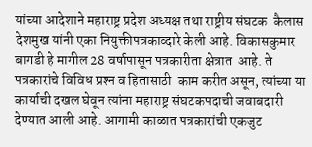यांच्या आदेशाने महाराष्ट्र प्रदेश अध्यक्ष तथा राष्ट्रीय संघटक  कैलास देशमुख यांनी एका नियुक्तीपत्रकाव्दारे केली आहे. विकासकुमार बागडी हे मागील 28 वर्षापासून पत्रकारीता क्षेत्रात  आहे. ते   पत्रकारांचे विविध प्रश्‍न व हितासाठी  काम करीत असून, त्यांच्या या कार्याची दखल घेवून त्यांना महाराष्ट्र संघटकपदाची जवाबदारी देण्यात आली आहे. आगामी काळात पत्रकारांची एकजुट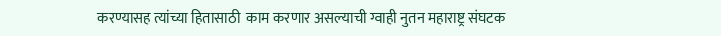करण्यासह त्यांच्या हितासाठी  काम करणार असल्याची ग्वाही नुतन महाराष्ट्र संघटक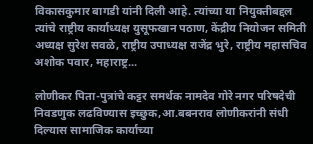विकासकुमार बागडी यांनी दिली आहे. त्यांच्या या नियुक्तीबद्दल त्यांचे राष्ट्रीय कार्याध्यक्ष युसूफखान पठाण, केंद्रीय नियोजन समिती अध्यक्ष सुरेश सवळे, राष्ट्रीय उपाध्यक्ष राजेंद्र भुरे, राष्ट्रीय महासचिव अशोक पवार, महाराष्ट्र...

लोणीकर पिता-पुत्रांचे कट्टर समर्थक नामदेव गोरे नगर परिषदेची निवडणुक लढविण्यास इच्छुक,आ.बबनराव लोणीकरांनी संधी दिल्यास सामाजिक कार्याच्या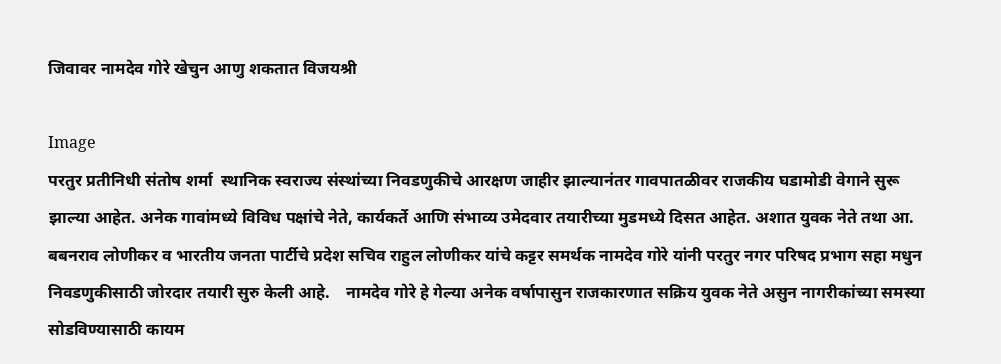जिवावर नामदेव गोरे खेचुन आणु शकतात विजयश्री

Image
परतुर प्रतीनिधी संतोष शर्मा  स्थानिक स्वराज्य संस्थांच्या निवडणुकीचे आरक्षण जाहीर झाल्यानंतर गावपातळीवर राजकीय घडामोडी वेगाने सुरू झाल्या आहेत. अनेक गावांमध्ये विविध पक्षांचे नेते, कार्यकर्ते आणि संभाव्य उमेदवार तयारीच्या मुडमध्ये दिसत आहेत. अशात युवक नेते तथा आ. बबनराव लोणीकर व भारतीय जनता पार्टीचे प्रदेश सचिव राहुल लोणीकर यांचे कट्टर समर्थक नामदेव गोरे यांनी परतुर नगर परिषद प्रभाग सहा मधुन निवडणुकीसाठी जोरदार तयारी सुरु केली आहे.    नामदेव गोरे हे गेल्या अनेक वर्षापासुन राजकारणात सक्रिय युवक नेते असुन नागरीकांच्या समस्या सोडविण्यासाठी कायम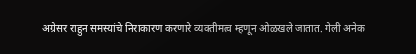अग्रेसर राहुन समस्यांचे निराकारण करणारे व्यक्तीमत्व म्हणून ओळखले जातात. गेली अनेक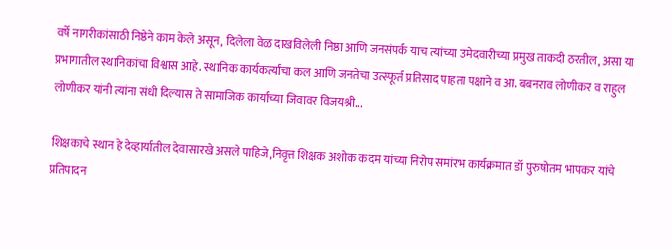वर्षे नागरीकांसाठी निष्ठेने काम केले असून, दिलेला वेळ दाखविलेली निष्ठा आणि जनसंपर्क याच त्यांच्या उमेदवारीच्या प्रमुख ताकदी ठरतील, असा या प्रभागातील स्थानिकांचा विश्वास आहे. स्थानिक कार्यकर्त्यांचा कल आणि जनतेचा उत्स्फूर्त प्रतिसाद पाहता पक्षाने व आ. बबनराव लोणीकर व राहुल लोणीकर यांनी त्यांना संधी दिल्यास ते सामाजिक कार्याच्या जिवावर विजयश्री...

शिक्षकाचे स्थान हे देव्हार्यातील देवासारखे असले पाहिजे,निवृत्त शिक्षक अशोक कदम यांच्या निरोप समांरभ कार्यक्रमात डॉ पुरुषोतम भापकर यांचे प्रतिपादन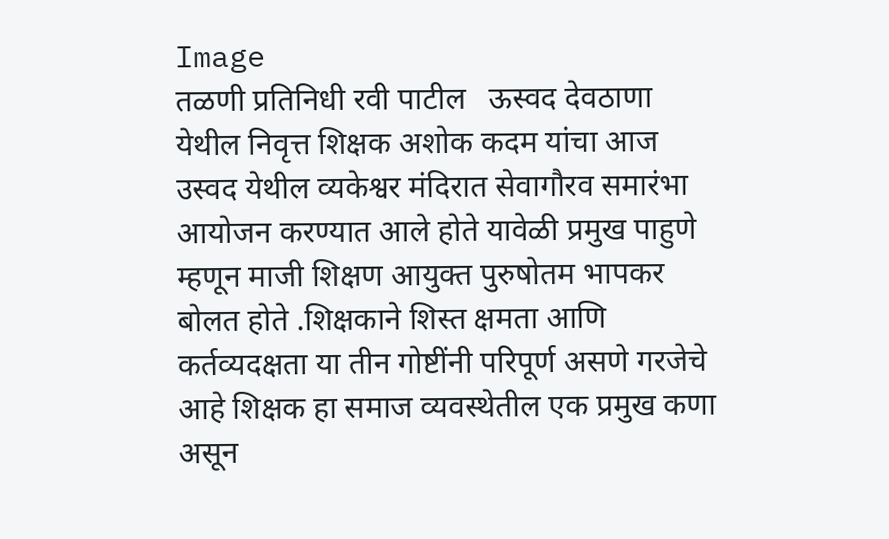Image
तळणी प्रतिनिधी रवी पाटील   ऊस्वद देवठाणा येथील निवृत्त शिक्षक अशोक कदम यांचा आज उस्वद येथील व्यकेश्वर मंदिरात सेवागौरव समारंभा आयोजन करण्यात आले होते यावेळी प्रमुख पाहुणे म्हणून माजी शिक्षण आयुक्त पुरुषोतम भापकर बोलत होते .शिक्षकाने शिस्त क्षमता आणि कर्तव्यदक्षता या तीन गोष्टींनी परिपूर्ण असणे गरजेचे आहे शिक्षक हा समाज व्यवस्थेतील एक प्रमुख कणा असून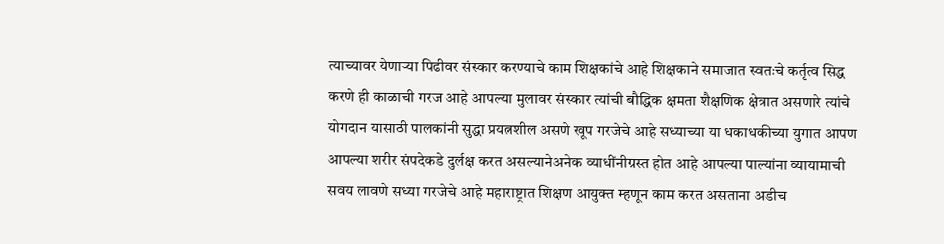त्याच्यावर येणाऱ्या पिढीवर संस्कार करण्याचे काम शिक्षकांचे आहे शिक्षकाने समाजात स्वतःचे कर्तृत्व सिद्ध करणे ही काळाची गरज आहे आपल्या मुलावर संस्कार त्यांची बौद्धिक क्षमता शैक्षणिक क्षेत्रात असणारे त्यांचे योगदान यासाठी पालकांनी सुद्धा प्रयत्नशील असणे खूप गरजेचे आहे सध्याच्या या धकाधकीच्या युगात आपण आपल्या शरीर संपदेकडे दुर्लक्ष करत असल्यानेअनेक व्याधींनीग्रस्त होत आहे आपल्या पाल्यांना व्यायामाची सवय लावणे सध्या गरजेचे आहे महाराष्ट्रात शिक्षण आयुक्त म्हणून काम करत असताना अडीच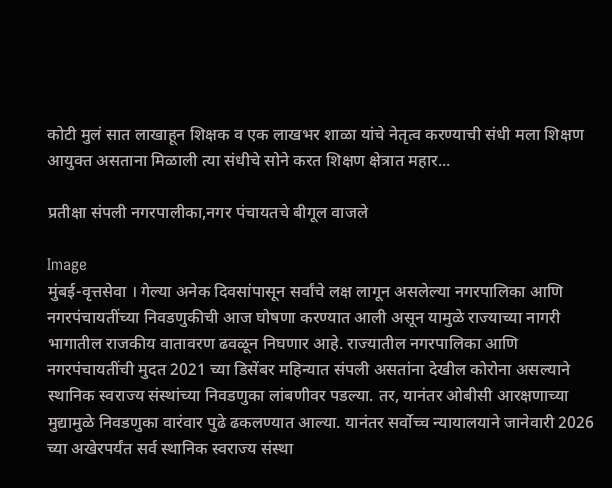कोटी मुलं सात लाखाहून शिक्षक व एक लाखभर शाळा यांचे नेतृत्व करण्याची संधी मला शिक्षण आयुक्त असताना मिळाली त्या संधीचे सोने करत शिक्षण क्षेत्रात महार...

प्रतीक्षा संपली नगरपालीका,नगर पंचायतचे बीगूल वाजले

Image
मुंबई-वृत्तसेवा । गेल्या अनेक दिवसांपासून सर्वांचे लक्ष लागून असलेल्या नगरपालिका आणि नगरपंचायतींच्या निवडणुकीची आज घोषणा करण्यात आली असून यामुळे राज्याच्या नागरी भागातील राजकीय वातावरण ढवळून निघणार आहे. राज्यातील नगरपालिका आणि नगरपंचायतींची मुदत 2021 च्या डिसेंबर महिन्यात संपली असतांना देखील कोरोना असल्याने स्थानिक स्वराज्य संस्थांच्या निवडणुका लांबणीवर पडल्या. तर, यानंतर ओबीसी आरक्षणाच्या मुद्यामुळे निवडणुका वारंवार पुढे ढकलण्यात आल्या. यानंतर सर्वोच्च न्यायालयाने जानेवारी 2026 च्या अखेरपर्यंत सर्व स्थानिक स्वराज्य संस्था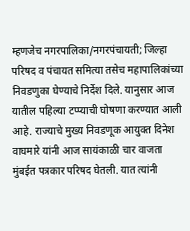म्हणजेच नगरपालिका/नगरपंचायती; जिल्हा परिषद व पंचायत समित्या तसेच महापालिकांच्या निवडणुका घेण्याचे निर्देश दिले. यानुसार आज यातील पहिल्या टप्प्याची घोषणा करण्यात आली आहे. राज्याचे मुख्य निवडणूक आयुक्त दिनेश वाघमारे यांनी आज सायंकाळी चार वाजता मुंबईत पत्रकार परिषद घेतली. यात त्यांनी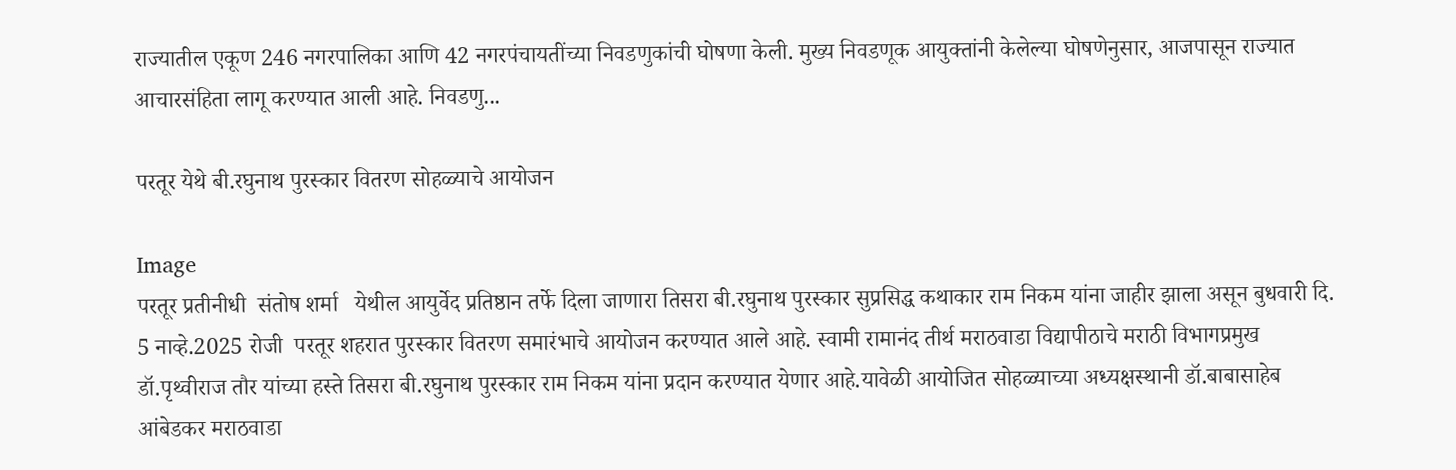राज्यातील एकूण 246 नगरपालिका आणि 42 नगरपंचायतींच्या निवडणुकांची घोषणा केली. मुख्य निवडणूक आयुक्तांनी केलेल्या घोषणेनुसार, आजपासून राज्यात आचारसंहिता लागू करण्यात आली आहे. निवडणु...

परतूर येथे बी.रघुनाथ पुरस्कार वितरण सोहळ्याचे आयोजन

Image
परतूर प्रतीनीधी  संतोष शर्मा   येथील आयुर्वेद प्रतिष्ठान तर्फे दिला जाणारा तिसरा बी.रघुनाथ पुरस्कार सुप्रसिद्ध कथाकार राम निकम यांना जाहीर झाला असून बुधवारी दि. 5 नाव्हे.2025 रोजी  परतूर शहरात पुरस्कार वितरण समारंभाचे आयोजन करण्यात आले आहे. स्वामी रामानंद तीर्थ मराठवाडा विद्यापीठाचे मराठी विभागप्रमुख डॉ.पृथ्वीराज तौर यांच्या हस्ते तिसरा बी.रघुनाथ पुरस्कार राम निकम यांना प्रदान करण्यात येणार आहे.यावेळी आयोजित सोहळ्याच्या अध्यक्षस्थानी डॉ.बाबासाहेब आंबेडकर मराठवाडा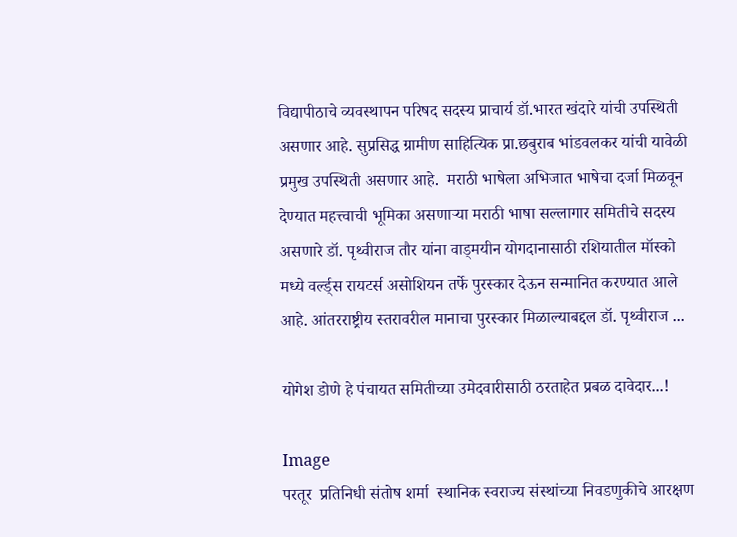विद्यापीठाचे व्यवस्थापन परिषद सदस्य प्राचार्य डॉ.भारत खंदारे यांची उपस्थिती असणार आहे. सुप्रसिद्ध ग्रामीण साहित्यिक प्रा.छबुराब भांडवलकर यांची यावेळी प्रमुख उपस्थिती असणार आहे.  मराठी भाषेला अभिजात भाषेचा दर्जा मिळवून देण्यात महत्त्वाची भूमिका असणाऱ्या मराठी भाषा सल्लागार समितीचे सदस्य असणारे डॉ. पृथ्वीराज तौर यांना वाड्मयीन योगदानासाठी रशियातील मॉस्को मध्ये वर्ल्ड्स रायटर्स असोशियन तर्फे पुरस्कार देऊन सन्मानित करण्यात आले आहे. आंतरराष्ट्रीय स्तरावरील मानाचा पुरस्कार मिळाल्याबद्दल डॉ. पृथ्वीराज ...

योगेश डोणे हे पंचायत समितीच्या उमेदवारीसाठी ठरताहेत प्रबळ दावेदार...!

Image
परतूर  प्रतिनिधी संतोष शर्मा  स्थानिक स्वराज्य संस्थांच्या निवडणुकीचे आरक्षण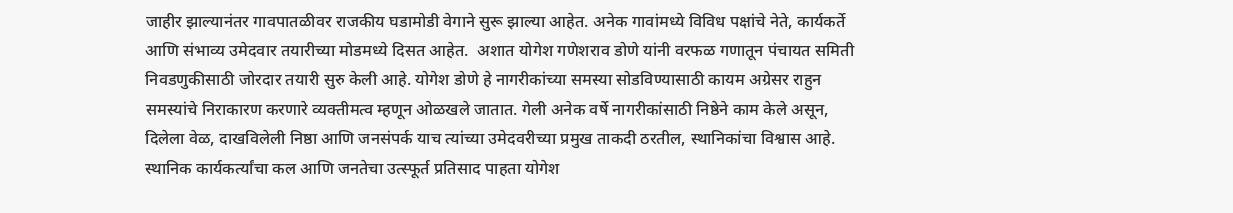जाहीर झाल्यानंतर गावपातळीवर राजकीय घडामोडी वेगाने सुरू झाल्या आहेत. अनेक गावांमध्ये विविध पक्षांचे नेते, कार्यकर्ते आणि संभाव्य उमेदवार तयारीच्या मोडमध्ये दिसत आहेत.  अशात योगेश गणेशराव डोणे यांनी वरफळ गणातून पंचायत समिती निवडणुकीसाठी जोरदार तयारी सुरु केली आहे. योगेश डोणे हे नागरीकांच्या समस्या सोडविण्यासाठी कायम अग्रेसर राहुन समस्यांचे निराकारण करणारे व्यक्तीमत्व म्हणून ओळखले जातात. गेली अनेक वर्षे नागरीकांसाठी निष्ठेने काम केले असून, दिलेला वेळ, दाखविलेली निष्ठा आणि जनसंपर्क याच त्यांच्या उमेदवरीच्या प्रमुख ताकदी ठरतील, स्थानिकांचा विश्वास आहे. स्थानिक कार्यकर्त्यांचा कल आणि जनतेचा उत्स्फूर्त प्रतिसाद पाहता योगेश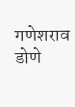गणेशराव डोणे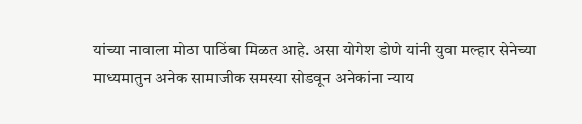यांच्या नावाला मोठा पाठिंबा मिळत आहे. असा योगेश डोणे यांनी युवा मल्हार सेनेच्या माध्यमातुन अनेक सामाजीक समस्या सोडवून अनेकांना न्याय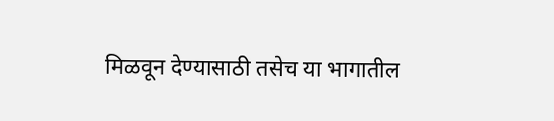मिळवून देण्यासाठी तसेच या भागातील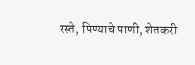रस्ते, पिण्याचे पाणी, शेतकरी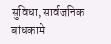सुविधा, सार्वजनिक बांधकामे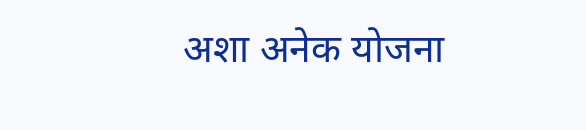अशा अनेक योजना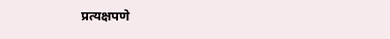प्रत्यक्षपणे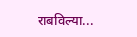राबविल्या...